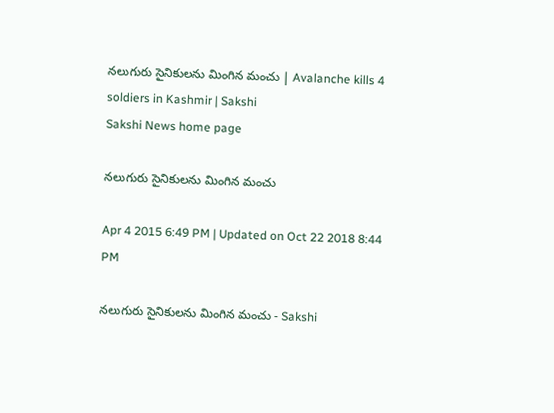నలుగురు సైనికులను మింగిన మంచు | Avalanche kills 4 soldiers in Kashmir | Sakshi
Sakshi News home page

నలుగురు సైనికులను మింగిన మంచు

Apr 4 2015 6:49 PM | Updated on Oct 22 2018 8:44 PM

నలుగురు సైనికులను మింగిన మంచు - Sakshi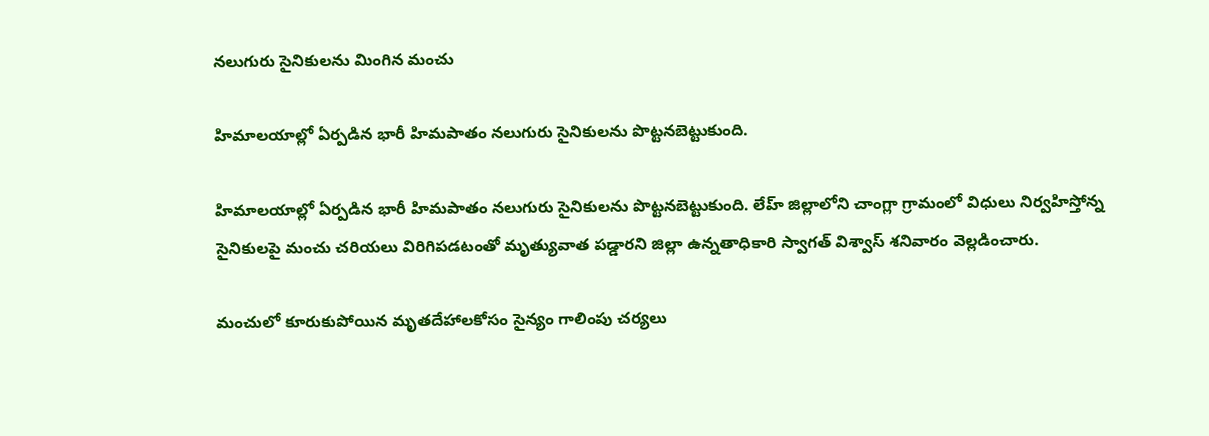నలుగురు సైనికులను మింగిన మంచు

హిమాలయాల్లో ఏర్పడిన భారీ హిమపాతం నలుగురు సైనికులను పొట్టనబెట్టుకుంది.

హిమాలయాల్లో ఏర్పడిన భారీ హిమపాతం నలుగురు సైనికులను పొట్టనబెట్టుకుంది. లేహ్ జిల్లాలోని చాంగ్లా గ్రామంలో విధులు నిర్వహిస్తోన్న సైనికులపై మంచు చరియలు విరిగిపడటంతో మృత్యువాత పడ్డారని జిల్లా ఉన్నతాధికారి స్వాగత్ విశ్వాస్ శనివారం వెల్లడించారు.

మంచులో కూరుకుపోయిన మృతదేహాలకోసం సైన్యం గాలింపు చర్యలు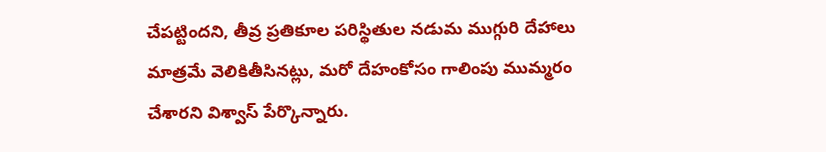చేపట్టిందని, తీవ్ర ప్రతికూల పరిస్థితుల నడుమ ముగ్గురి దేహాలు మాత్రమే వెలికితీసినట్లు, మరో దేహంకోసం గాలింపు ముమ్మరం చేశారని విశ్వాస్ పేర్కొన్నారు.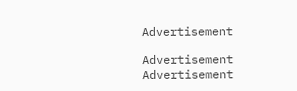Advertisement

Advertisement
Advertisement